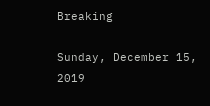Breaking

Sunday, December 15, 2019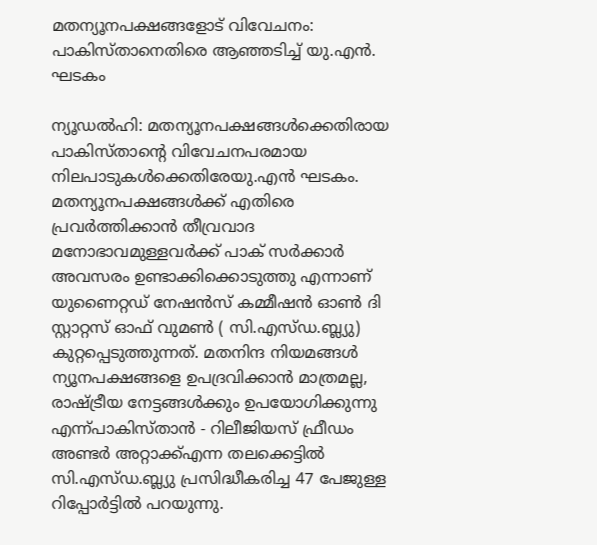മതന്യൂനപക്ഷങ്ങളോട് വിവേചനം: പാകിസ്താനെതിരെ ആഞ്ഞടിച്ച് യു.എന്‍. ഘടകം

ന്യൂഡൽഹി: മതന്യൂനപക്ഷങ്ങൾക്കെതിരായ പാകിസ്താന്റെ വിവേചനപരമായ നിലപാടുകൾക്കെതിരേയു.എൻ ഘടകം. മതന്യൂനപക്ഷങ്ങൾക്ക് എതിരെ പ്രവർത്തിക്കാൻ തീവ്രവാദ മനോഭാവമുള്ളവർക്ക് പാക് സർക്കാർ അവസരം ഉണ്ടാക്കിക്കൊടുത്തു എന്നാണ് യുണൈറ്റഡ് നേഷൻസ് കമ്മീഷൻ ഓൺ ദി സ്റ്റാറ്റസ് ഓഫ് വുമൺ ( സി.എസ്ഡ.ബ്ല്യു) കുറ്റപ്പെടുത്തുന്നത്. മതനിന്ദ നിയമങ്ങൾ ന്യൂനപക്ഷങ്ങളെ ഉപദ്രവിക്കാൻ മാത്രമല്ല, രാഷ്ട്രീയ നേട്ടങ്ങൾക്കും ഉപയോഗിക്കുന്നു എന്ന്പാകിസ്താൻ - റിലീജിയസ് ഫ്രീഡം അണ്ടർ അറ്റാക്ക്എന്ന തലക്കെട്ടിൽ സി.എസ്ഡ.ബ്ല്യു പ്രസിദ്ധീകരിച്ച 47 പേജുള്ള റിപ്പോർട്ടിൽ പറയുന്നു.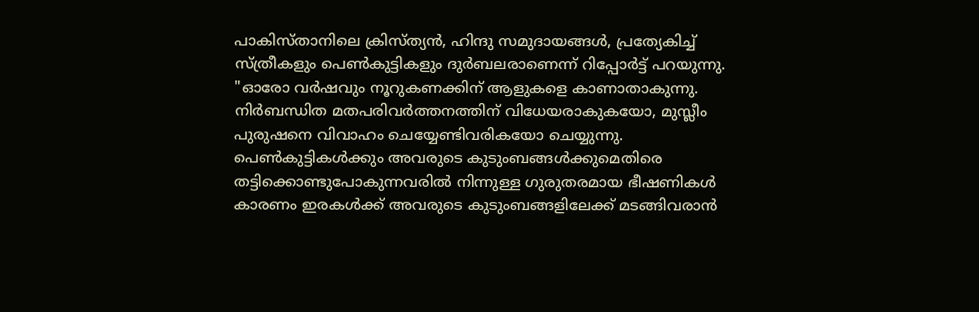പാകിസ്താനിലെ ക്രിസ്ത്യൻ, ഹിന്ദു സമുദായങ്ങൾ, പ്രത്യേകിച്ച് സ്ത്രീകളും പെൺകുട്ടികളും ദുർബലരാണെന്ന് റിപ്പോർട്ട് പറയുന്നു. "ഓരോ വർഷവും നൂറുകണക്കിന് ആളുകളെ കാണാതാകുന്നു. നിർബന്ധിത മതപരിവർത്തനത്തിന് വിധേയരാകുകയോ, മുസ്ലീം പുരുഷനെ വിവാഹം ചെയ്യേണ്ടിവരികയോ ചെയ്യുന്നു. പെൺകുട്ടികൾക്കും അവരുടെ കുടുംബങ്ങൾക്കുമെതിരെ തട്ടിക്കൊണ്ടുപോകുന്നവരിൽ നിന്നുള്ള ഗുരുതരമായ ഭീഷണികൾ കാരണം ഇരകൾക്ക് അവരുടെ കുടുംബങ്ങളിലേക്ക് മടങ്ങിവരാൻ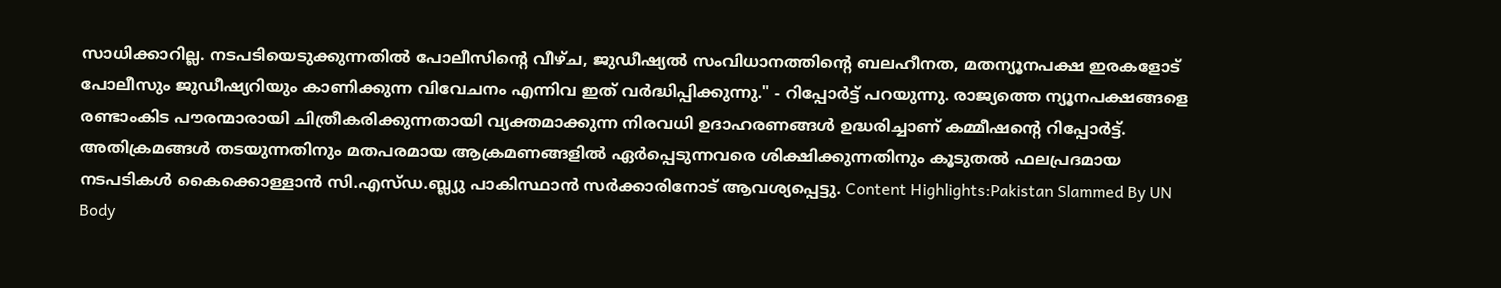സാധിക്കാറില്ല. നടപടിയെടുക്കുന്നതിൽ പോലീസിന്റെ വീഴ്ച, ജുഡീഷ്യൽ സംവിധാനത്തിന്റെ ബലഹീനത, മതന്യൂനപക്ഷ ഇരകളോട് പോലീസും ജുഡീഷ്യറിയും കാണിക്കുന്ന വിവേചനം എന്നിവ ഇത് വർദ്ധിപ്പിക്കുന്നു." - റിപ്പോർട്ട് പറയുന്നു. രാജ്യത്തെ ന്യൂനപക്ഷങ്ങളെ രണ്ടാംകിട പൗരന്മാരായി ചിത്രീകരിക്കുന്നതായി വ്യക്തമാക്കുന്ന നിരവധി ഉദാഹരണങ്ങൾ ഉദ്ധരിച്ചാണ് കമ്മീഷന്റെ റിപ്പോർട്ട്. അതിക്രമങ്ങൾ തടയുന്നതിനും മതപരമായ ആക്രമണങ്ങളിൽ ഏർപ്പെടുന്നവരെ ശിക്ഷിക്കുന്നതിനും കൂടുതൽ ഫലപ്രദമായ നടപടികൾ കൈക്കൊള്ളാൻ സി.എസ്ഡ.ബ്ല്യു പാകിസ്ഥാൻ സർക്കാരിനോട് ആവശ്യപ്പെട്ടു. Content Highlights:Pakistan Slammed By UN Body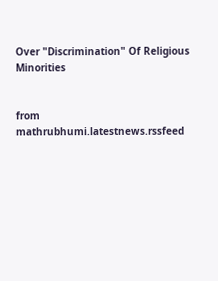Over "Discrimination" Of Religious Minorities


from mathrubhumi.latestnews.rssfeed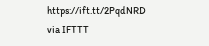https://ift.tt/2PqdNRD
via IFTTT